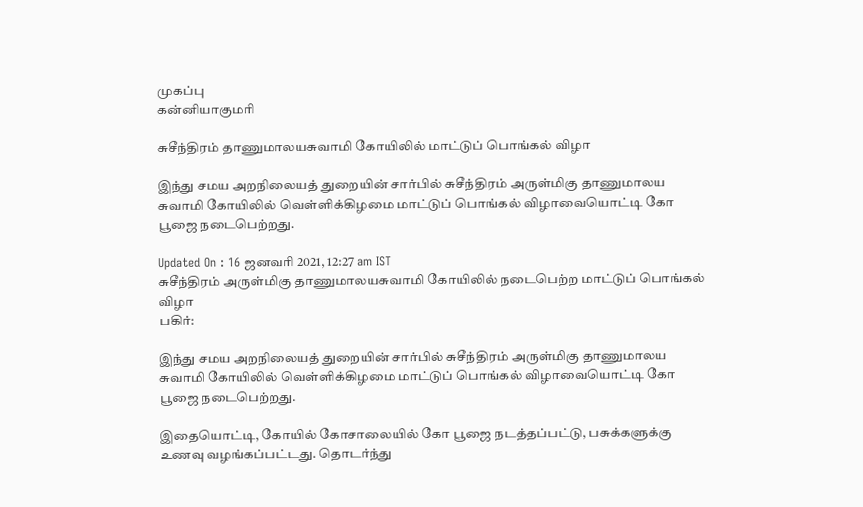முகப்பு
கன்னியாகுமரி

சுசீந்திரம் தாணுமாலயசுவாமி கோயிலில் மாட்டுப் பொங்கல் விழா

இந்து சமய அறநிலையத் துறையின் சார்பில் சுசீந்திரம் அருள்மிகு தாணுமாலய சுவாமி கோயிலில் வெள்ளிக்கிழமை மாட்டுப் பொங்கல் விழாவையொட்டி கோ பூஜை நடைபெற்றது.

Updated On : 16 ஜனவரி 2021, 12:27 am IST
சுசீந்திரம் அருள்மிகு தாணுமாலயசுவாமி கோயிலில் நடைபெற்ற மாட்டுப் பொங்கல் விழா
பகிர்:

இந்து சமய அறநிலையத் துறையின் சார்பில் சுசீந்திரம் அருள்மிகு தாணுமாலய சுவாமி கோயிலில் வெள்ளிக்கிழமை மாட்டுப் பொங்கல் விழாவையொட்டி கோ பூஜை நடைபெற்றது.

இதையொட்டி, கோயில் கோசாலையில் கோ பூஜை நடத்தப்பட்டு, பசுக்களுக்கு உணவு வழங்கப்பட்டது. தொடர்ந்து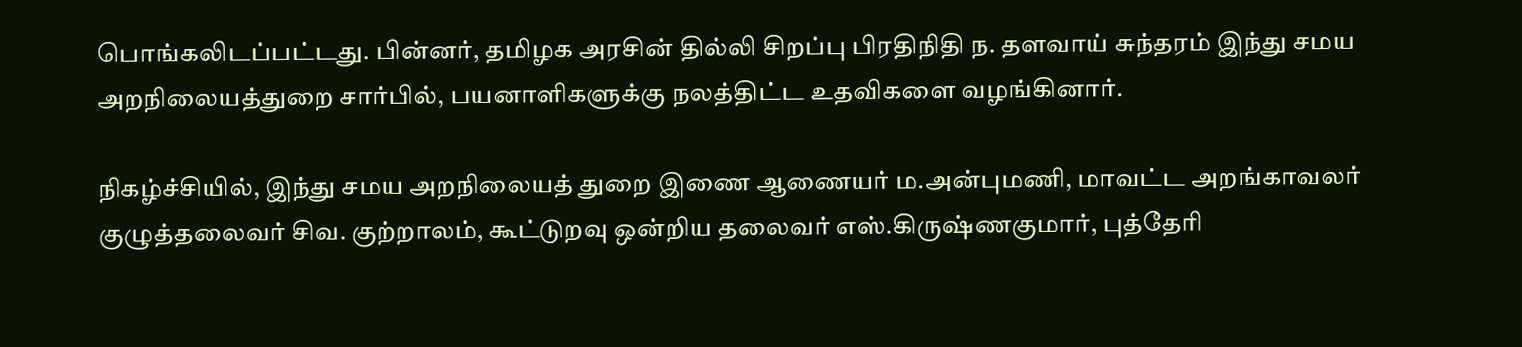பொங்கலிடப்பட்டது. பின்னர், தமிழக அரசின் தில்லி சிறப்பு பிரதிநிதி ந. தளவாய் சுந்தரம் இந்து சமய அறநிலையத்துறை சார்பில், பயனாளிகளுக்கு நலத்திட்ட உதவிகளை வழங்கினார்.

நிகழ்ச்சியில், இந்து சமய அறநிலையத் துறை இணை ஆணையர் ம.அன்புமணி, மாவட்ட அறங்காவலர் குழுத்தலைவர் சிவ. குற்றாலம், கூட்டுறவு ஒன்றிய தலைவர் எஸ்.கிருஷ்ணகுமார், புத்தேரி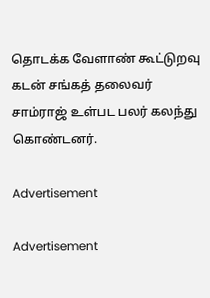தொடக்க வேளாண் கூட்டுறவு கடன் சங்கத் தலைவர் சாம்ராஜ் உள்பட பலர் கலந்து கொண்டனர்.

Advertisement

Advertisement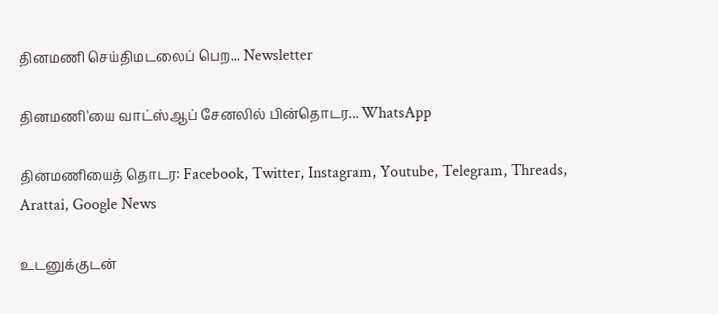தினமணி செய்திமடலைப் பெற... Newsletter

தினமணி'யை வாட்ஸ்ஆப் சேனலில் பின்தொடர... WhatsApp

தினமணியைத் தொடர: Facebook, Twitter, Instagram, Youtube, Telegram, Threads, Arattai, Google News

உடனுக்குடன்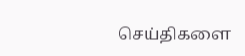செய்திகளை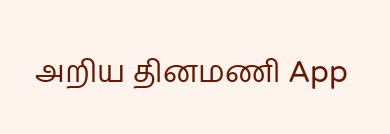அறிய தினமணி App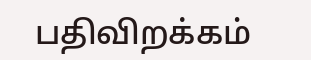பதிவிறக்கம்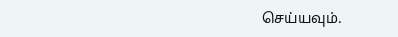செய்யவும்.